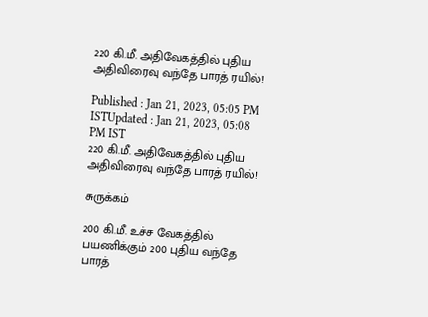220 கி.மீ. அதிவேகத்தில் புதிய அதிவிரைவு வந்தே பாரத் ரயில்!

Published : Jan 21, 2023, 05:05 PM ISTUpdated : Jan 21, 2023, 05:08 PM IST
220 கி.மீ. அதிவேகத்தில் புதிய அதிவிரைவு வந்தே பாரத் ரயில்!

சுருக்கம்

200 கி.மீ. உச்ச வேகத்தில் பயணிக்கும் 200 புதிய வந்தே பாரத்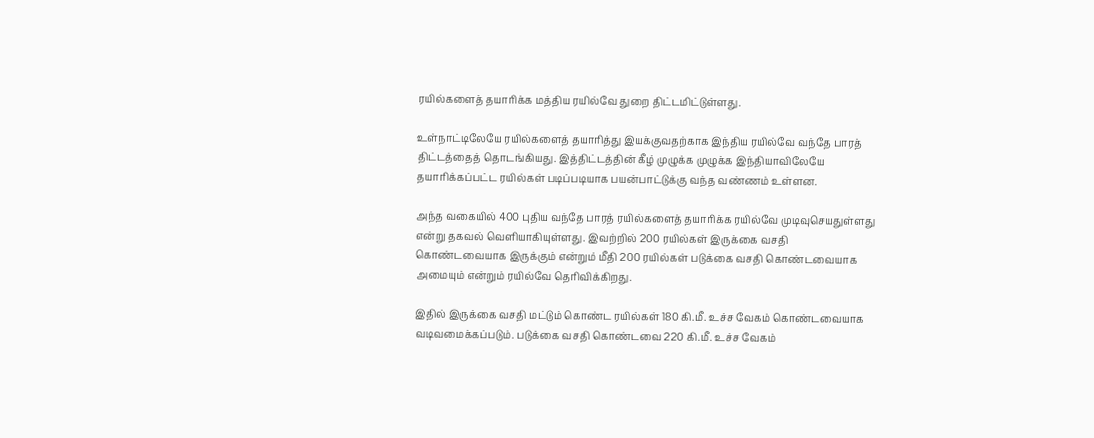ரயில்களைத் தயாரிக்க மத்திய ரயில்வே துறை திட்டமிட்டுள்ளது.

உள்நாட்டிலேயே ரயில்களைத் தயாரித்து இயக்குவதற்காக இந்திய ரயில்வே வந்தே பாரத் திட்டத்தைத் தொடங்கியது. இத்திட்டத்தின் கீழ் முழுக்க முழுக்க இந்தியாவிலேயே தயாரிக்கப்பட்ட ரயில்கள் படிப்படியாக பயன்பாட்டுக்கு வந்த வண்ணம் உள்ளன.

அந்த வகையில் 400 புதிய வந்தே பாரத் ரயில்களைத் தயாரிக்க ரயில்வே முடிவுசெயதுள்ளது என்று தகவல் வெளியாகியுள்ளது. இவற்றில் 200 ரயில்கள் இருக்கை வசதி கொண்டவையாக இருக்கும் என்றும் மீதி 200 ரயில்கள் படுக்கை வசதி கொண்டவையாக அமையும் என்றும் ரயில்வே தெரிவிக்கிறது.

இதில் இருக்கை வசதி மட்டும் கொண்ட ரயில்கள் 180 கி.மீ. உச்ச வேகம் கொண்டவையாக வடிவமைக்கப்படும். படுக்கை வசதி கொண்டவை 220 கி.மீ. உச்ச வேகம்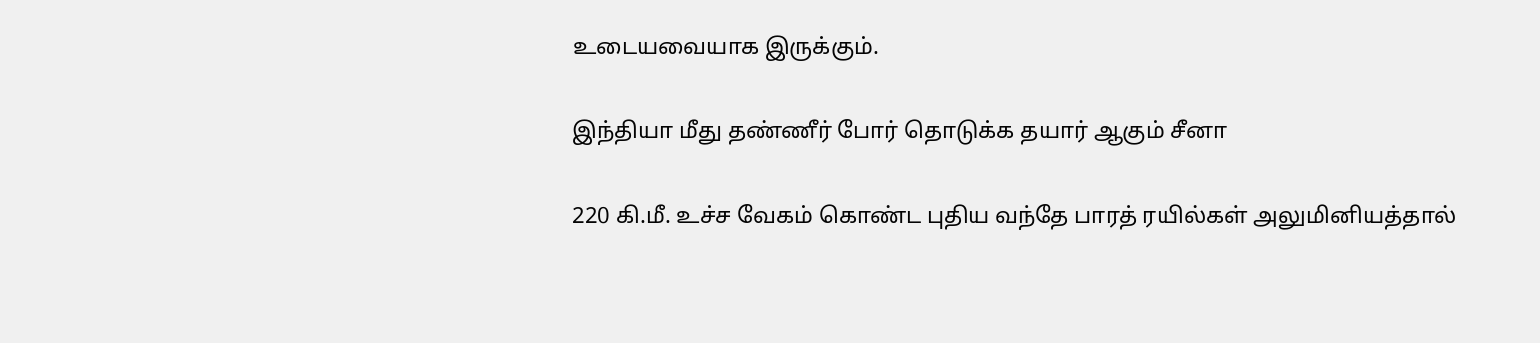உடையவையாக இருக்கும்.

இந்தியா மீது தண்ணீர் போர் தொடுக்க தயார் ஆகும் சீனா

220 கி.மீ. உச்ச வேகம் கொண்ட புதிய வந்தே பாரத் ரயில்கள் அலுமினியத்தால்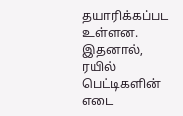தயாரிக்கப்பட உள்ளன. இதனால், ரயில் பெட்டிகளின் எடை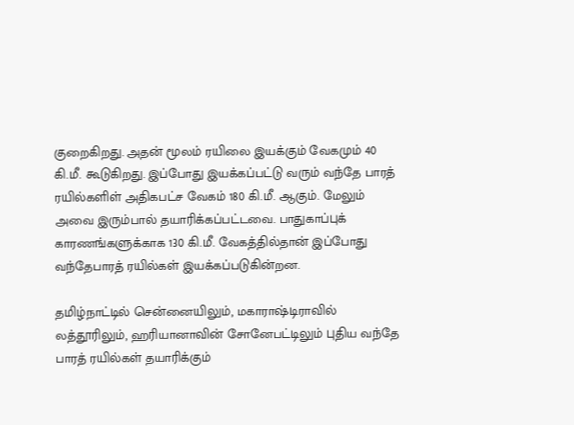குறைகிறது. அதன் மூலம் ரயிலை இயக்கும் வேகமும் 40 கி.மீ. கூடுகிறது. இப்போது இயக்கப்பட்டு வரும் வந்தே பாரத் ரயில்களிள் அதிகபட்ச வேகம் 180 கி.மீ. ஆகும். மேலும் அவை இரும்பால் தயாரிக்கப்பட்டவை. பாதுகாப்புக் காரணங்களுக்காக 130 கி.மீ. வேகத்தில்தான் இப்போது வந்தேபாரத் ரயில்கள் இயக்கப்படுகின்றன.

தமிழ்நாட்டில் சென்னையிலும், மகாராஷ்டிராவில் லத்தூரிலும், ஹரியானாவின் சோனேபட்டிலும் புதிய வந்தே பாரத் ரயில்கள் தயாரிக்கும்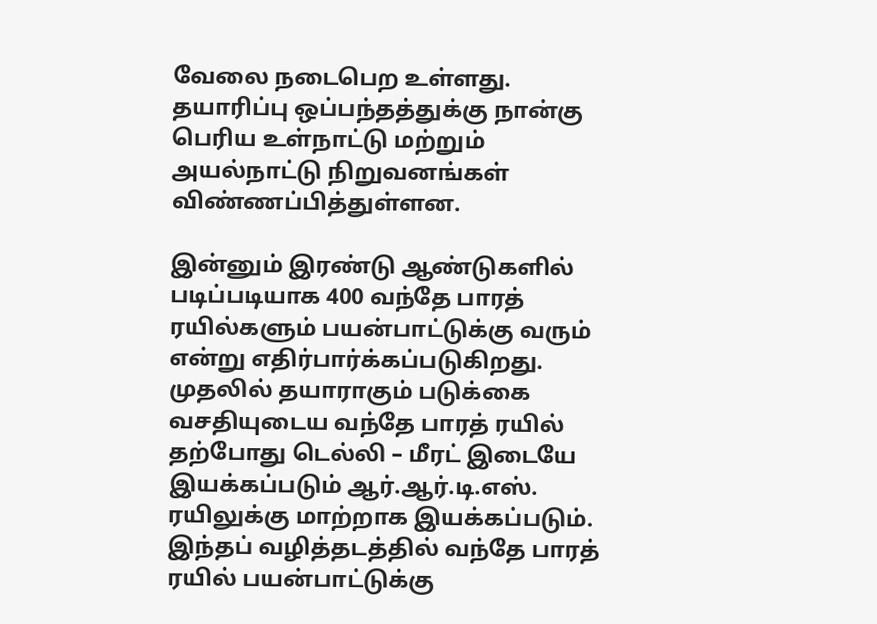வேலை நடைபெற உள்ளது. தயாரிப்பு ஒப்பந்தத்துக்கு நான்கு பெரிய உள்நாட்டு மற்றும் அயல்நாட்டு நிறுவனங்கள் விண்ணப்பித்துள்ளன.

இன்னும் இரண்டு ஆண்டுகளில் படிப்படியாக 400 வந்தே பாரத் ரயில்களும் பயன்பாட்டுக்கு வரும் என்று எதிர்பார்க்கப்படுகிறது. முதலில் தயாராகும் படுக்கை வசதியுடைய வந்தே பாரத் ரயில் தற்போது டெல்லி – மீரட் இடையே இயக்கப்படும் ஆர்.ஆர்.டி.எஸ். ரயிலுக்கு மாற்றாக இயக்கப்படும். இந்தப் வழித்தடத்தில் வந்தே பாரத் ரயில் பயன்பாட்டுக்கு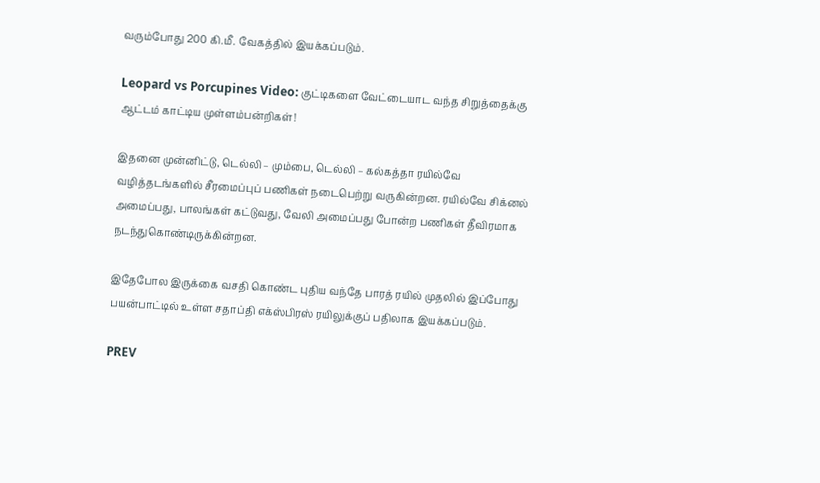வரும்போது 200 கி.மீ. வேகத்தில் இயக்கப்படும்.

Leopard vs Porcupines Video: குட்டிகளை வேட்டையாட வந்த சிறுத்தைக்கு ஆட்டம் காட்டிய முள்ளம்பன்றிகள்!

இதனை முன்னிட்டு, டெல்லி – மும்பை, டெல்லி – கல்கத்தா ரயில்வே வழித்தடங்களில் சீரமைப்புப் பணிகள் நடைபெற்று வருகின்றன. ரயில்வே சிக்னல் அமைப்பது, பாலங்கள் கட்டுவது, வேலி அமைப்பது போன்ற பணிகள் தீவிரமாக நடந்துகொண்டிருக்கின்றன.

இதேபோல இருக்கை வசதி கொண்ட புதிய வந்தே பாரத் ரயில் முதலில் இப்போது பயன்பாட்டில் உள்ள சதாப்தி எக்ஸ்பிரஸ் ரயிலுக்குப் பதிலாக இயக்கப்படும்.

PREV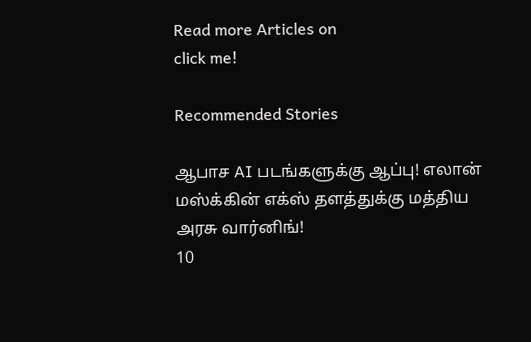Read more Articles on
click me!

Recommended Stories

ஆபாச AI படங்களுக்கு ஆப்பு! எலான் மஸ்க்கின் எக்ஸ் தளத்துக்கு மத்திய அரசு வார்னிங்!
10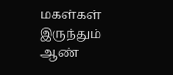மகள்கள் இருந்தும் ஆண்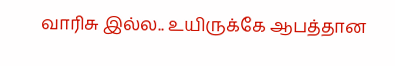வாரிசு இல்ல.. உயிருக்கே ஆபத்தான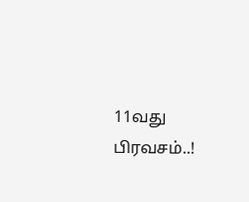11வது பிரவசம்..!